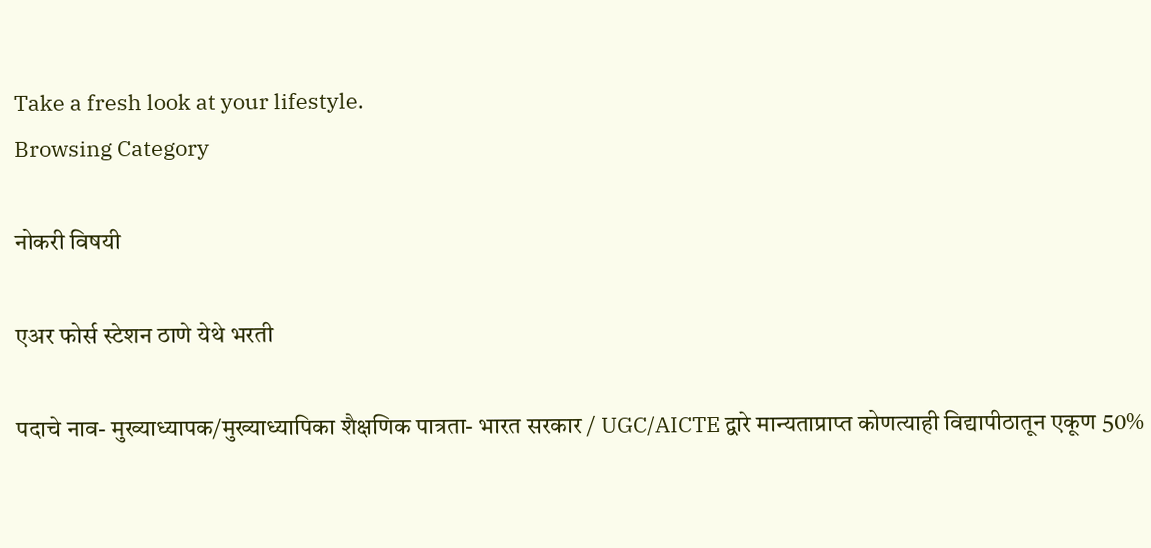Take a fresh look at your lifestyle.
Browsing Category

नोकरी विषयी

एअर फोर्स स्टेशन ठाणे येथे भरती

पदाचे नाव- मुख्याध्यापक/मुख्याध्यापिका शैक्षणिक पात्रता- भारत सरकार / UGC/AICTE द्वारे मान्यताप्राप्त कोणत्याही विद्यापीठातून एकूण 50%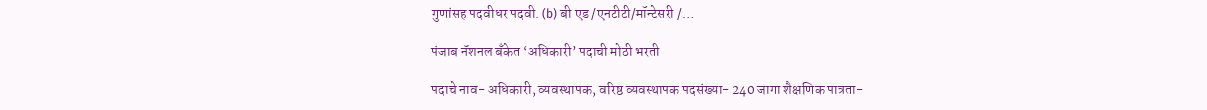गुणांसह पदवीधर पदवी. (b) बी एड /एनटीटी/मॉन्टेसरी /…

पंजाब नॅशनल बँकेत ‘अधिकारी’ पदाची मोठी भरती

पदाचे नाव- अधिकारी, व्यवस्थापक, वरिष्ठ व्यवस्थापक पदसंख्या- 240 जागा शैक्षणिक पात्रता-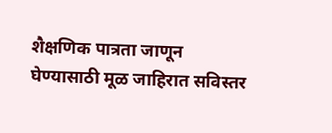शैक्षणिक पात्रता जाणून घेण्यासाठी मूळ जाहिरात सविस्तर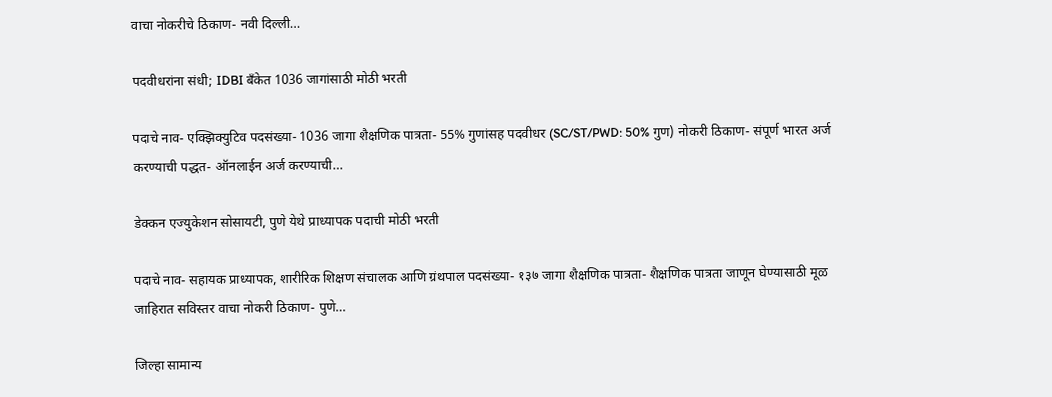वाचा नोकरीचे ठिकाण- नवी दिल्ली…

पदवीधरांना संधी; IDBI बँकेत 1036 जागांसाठी मोठी भरती

पदाचे नाव- एक्झिक्युटिव पदसंख्या- 1036 जागा शैक्षणिक पात्रता- 55% गुणांसह पदवीधर (SC/ST/PWD: 50% गुण) नोकरी ठिकाण- संपूर्ण भारत अर्ज करण्याची पद्धत- ऑनलाईन अर्ज करण्याची…

डेक्कन एज्युकेशन सोसायटी, पुणे येथे प्राध्यापक पदाची मोठी भरती

पदाचे नाव- सहायक प्राध्यापक, शारीरिक शिक्षण संचालक आणि ग्रंथपाल पदसंख्या- १३७ जागा शैक्षणिक पात्रता- शैक्षणिक पात्रता जाणून घेण्यासाठी मूळ जाहिरात सविस्तर वाचा नोकरी ठिकाण- पुणे…

जिल्हा सामान्य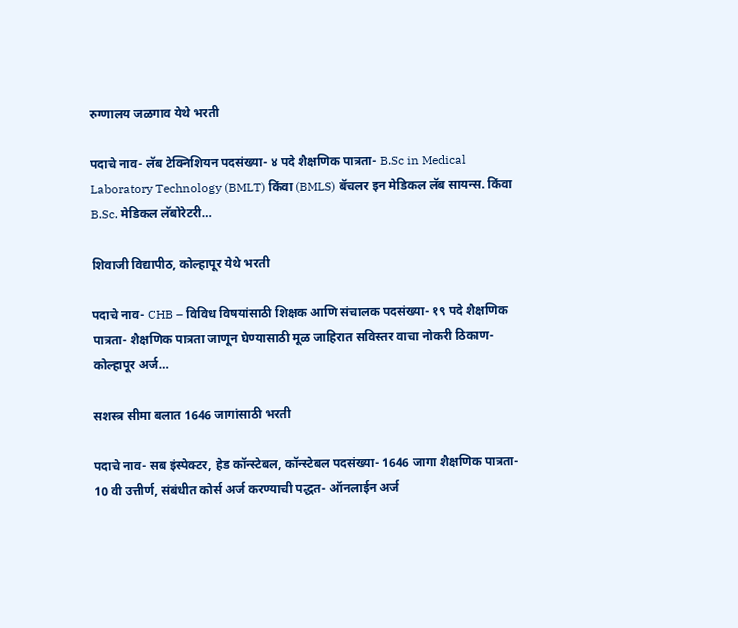रुग्णालय जळगाव येथे भरती

पदाचे नाव- लॅब टेक्निशियन पदसंख्या- ४ पदे शैक्षणिक पात्रता- B.Sc in Medical Laboratory Technology (BMLT) किंवा (BMLS) बॅचलर इन मेडिकल लॅब सायन्स. किंवा B.Sc. मेडिकल लॅबोरेटरी…

शिवाजी विद्यापीठ, कोल्हापूर येथे भरती

पदाचे नाव- CHB – विविध विषयांसाठी शिक्षक आणि संचालक पदसंख्या- १९ पदे शैक्षणिक पात्रता- शैक्षणिक पात्रता जाणून घेण्यासाठी मूळ जाहिरात सविस्तर वाचा नोकरी ठिकाण- कोल्हापूर अर्ज…

सशस्त्र सीमा बलात 1646 जागांसाठी भरती

पदाचे नाव- सब इंस्पेक्टर, हेड कॉन्स्टेबल, कॉन्स्टेबल पदसंख्या- 1646 जागा शैक्षणिक पात्रता- 10 वी उत्तीर्ण, संबंधीत कोर्स अर्ज करण्याची पद्धत- ऑनलाईन अर्ज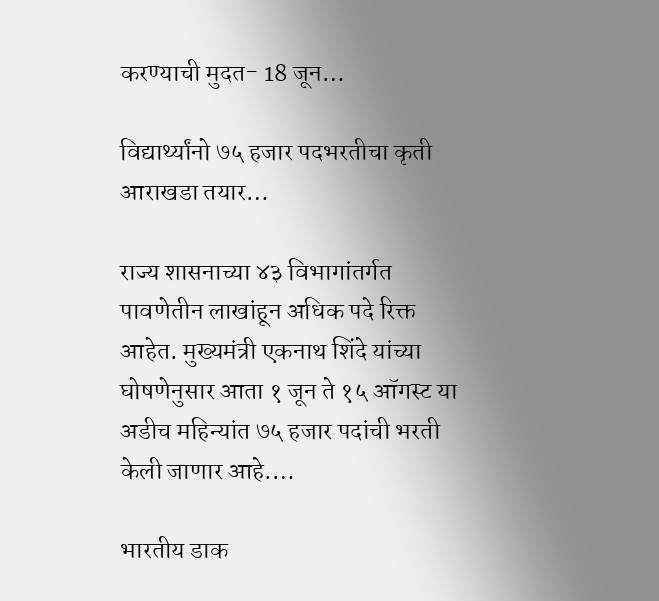करण्याची मुदत- 18 जून…

विद्यार्थ्यांनो ७५ हजार पदभरतीचा कृती आराखडा तयार…

राज्य शासनाच्या ४३ विभागांतर्गत पावणेतीन लाखांहून अधिक पदे रिक्त आहेत. मुख्यमंत्री एकनाथ शिंदे यांच्या घोषणेनुसार आता १ जून ते १५ ऑगस्ट या अडीच महिन्यांत ७५ हजार पदांची भरती केली जाणार आहे.…

भारतीय डाक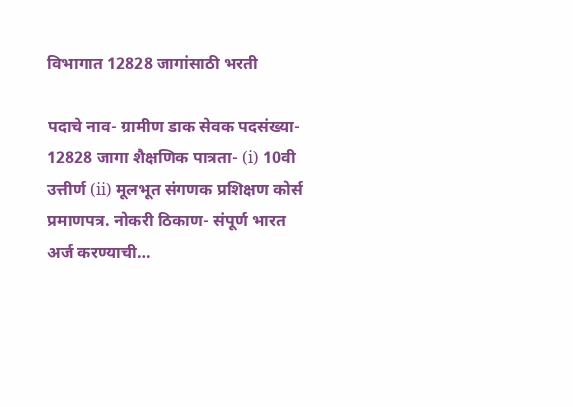विभागात 12828 जागांसाठी भरती

पदाचे नाव- ग्रामीण डाक सेवक पदसंख्या- 12828 जागा शैक्षणिक पात्रता- (i) 10वी उत्तीर्ण (ii) मूलभूत संगणक प्रशिक्षण कोर्स प्रमाणपत्र. नोकरी ठिकाण- संपूर्ण भारत अर्ज करण्याची…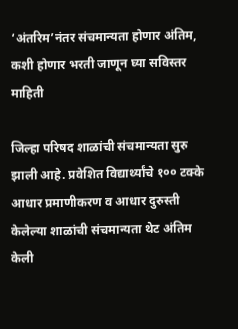‘अंतरिम’नंतर संचमान्यता होणार अंतिम, कशी होणार भरती जाणून घ्या सविस्तर माहिती

जिल्हा परिषद शाळांची संचमान्यता सुरु झाली आहे. प्रवेशित विद्यार्थ्यांचे १०० टक्के आधार प्रमाणीकरण व आधार दुरुस्ती केलेल्या शाळांची संचमान्यता थेट अंतिम केली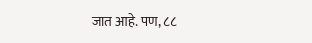जात आहे. पण, ८८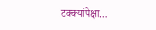टक्क्यांपेक्षा…